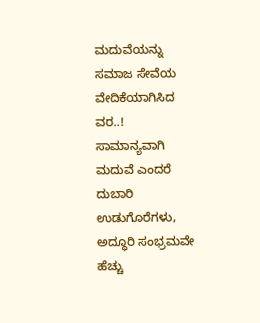ಮದುವೆಯನ್ನು ಸಮಾಜ ಸೇವೆಯ ವೇದಿಕೆಯಾಗಿಸಿದ ವರ..!
ಸಾಮಾನ್ಯವಾಗಿ ಮದುವೆ ಎಂದರೆ ದುಬಾರಿ ಉಡುಗೊರೆಗಳು, ಅದ್ಧೂರಿ ಸಂಭ್ರಮವೇ ಹೆಚ್ಚು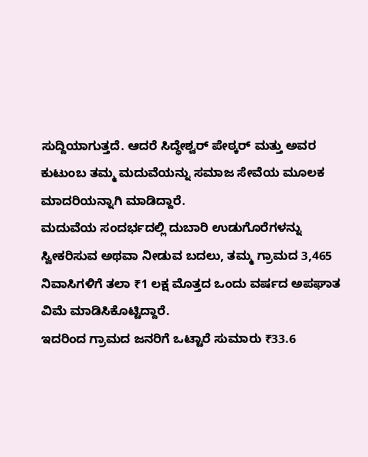ಸುದ್ದಿಯಾಗುತ್ತದೆ. ಆದರೆ ಸಿದ್ಧೇಶ್ವರ್ ಪೇಠ್ಕರ್ ಮತ್ತು ಅವರ ಕುಟುಂಬ ತಮ್ಮ ಮದುವೆಯನ್ನು ಸಮಾಜ ಸೇವೆಯ ಮೂಲಕ ಮಾದರಿಯನ್ನಾಗಿ ಮಾಡಿದ್ದಾರೆ.
ಮದುವೆಯ ಸಂದರ್ಭದಲ್ಲಿ ದುಬಾರಿ ಉಡುಗೊರೆಗಳನ್ನು ಸ್ವೀಕರಿಸುವ ಅಥವಾ ನೀಡುವ ಬದಲು, ತಮ್ಮ ಗ್ರಾಮದ 3,465 ನಿವಾಸಿಗಳಿಗೆ ತಲಾ ₹1 ಲಕ್ಷ ಮೊತ್ತದ ಒಂದು ವರ್ಷದ ಅಪಘಾತ ವಿಮೆ ಮಾಡಿಸಿಕೊಟ್ಟಿದ್ದಾರೆ.
ಇದರಿಂದ ಗ್ರಾಮದ ಜನರಿಗೆ ಒಟ್ಟಾರೆ ಸುಮಾರು ₹33.6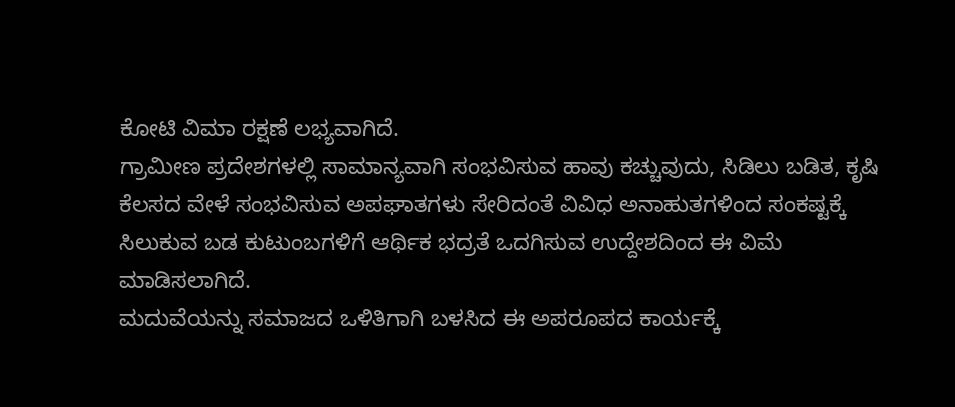ಕೋಟಿ ವಿಮಾ ರಕ್ಷಣೆ ಲಭ್ಯವಾಗಿದೆ.
ಗ್ರಾಮೀಣ ಪ್ರದೇಶಗಳಲ್ಲಿ ಸಾಮಾನ್ಯವಾಗಿ ಸಂಭವಿಸುವ ಹಾವು ಕಚ್ಚುವುದು, ಸಿಡಿಲು ಬಡಿತ, ಕೃಷಿ ಕೆಲಸದ ವೇಳೆ ಸಂಭವಿಸುವ ಅಪಘಾತಗಳು ಸೇರಿದಂತೆ ವಿವಿಧ ಅನಾಹುತಗಳಿಂದ ಸಂಕಷ್ಟಕ್ಕೆ ಸಿಲುಕುವ ಬಡ ಕುಟುಂಬಗಳಿಗೆ ಆರ್ಥಿಕ ಭದ್ರತೆ ಒದಗಿಸುವ ಉದ್ದೇಶದಿಂದ ಈ ವಿಮೆ ಮಾಡಿಸಲಾಗಿದೆ.
ಮದುವೆಯನ್ನು ಸಮಾಜದ ಒಳಿತಿಗಾಗಿ ಬಳಸಿದ ಈ ಅಪರೂಪದ ಕಾರ್ಯಕ್ಕೆ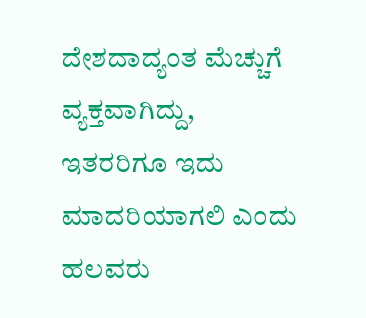ದೇಶದಾದ್ಯಂತ ಮೆಚ್ಚುಗೆ ವ್ಯಕ್ತವಾಗಿದ್ದು, ಇತರರಿಗೂ ಇದು ಮಾದರಿಯಾಗಲಿ ಎಂದು ಹಲವರು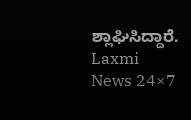ಶ್ಲಾಘಿಸಿದ್ದಾರೆ.
Laxmi News 24×7